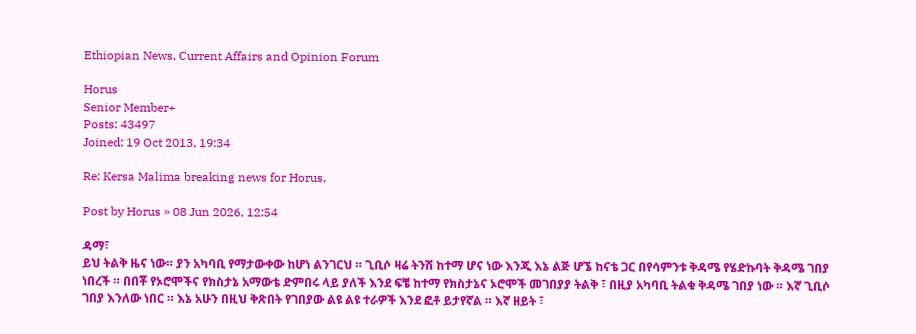Ethiopian News, Current Affairs and Opinion Forum

Horus
Senior Member+
Posts: 43497
Joined: 19 Oct 2013, 19:34

Re: Kersa Malima breaking news for Horus,

Post by Horus » 08 Jun 2026, 12:54

ዳማ፣
ይህ ትልቅ ዜና ነው። ያን አካባቢ የማታውቀው ከሆነ ልንገርህ ። ጊቢሶ ዛሬ ትንሽ ከተማ ሆና ነው እንጂ እኔ ልጅ ሆኜ ከናቴ ጋር በየሳምንቱ ቅዳሜ የሄድኩባት ቅዳሜ ገበያ ነበረች ። በበቾ የኦሮሞችና የክስታኔ አማውቴ ድምበሩ ላይ ያለች እንደ ፍቼ ከተማ የክስታኔና ኦሮሞች መገበያያ ትልቅ ፣ በዚያ አካባቢ ትልቁ ቅዳሜ ገበያ ነው ። እኛ ጊቢሶ ገበያ እንለው ነበር ። እኔ አሁን በዚህ ቅጽበት የገበያው ልዩ ልዩ ተራዎች እንደ ፎቶ ይታየኛል ። እኛ ዘይት ፣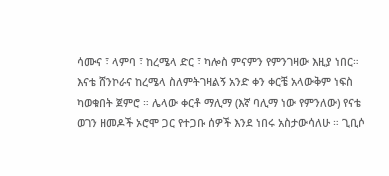ሳሙና ፣ ላምባ ፣ ከረሜላ ድር ፣ ካሎስ ምናምን የምንገዛው እዚያ ነበር። እናቴ ሸንኮራና ከረሜላ ስለምትገዛልኝ አንድ ቀን ቀርቼ አላውቅም ነፍስ ካወቁበት ጀምሮ ። ሌላው ቀርቶ ማሊማ (እኛ ባሊማ ነው የምንለው) የናቴ ወገን ዘመዶች ኦሮሞ ጋር የተጋቡ ሰዎች እንደ ነበሩ አስታውሳለሁ ። ጊቢሶ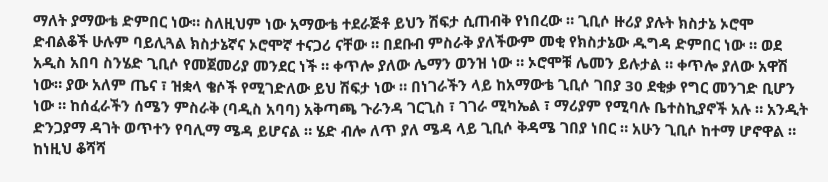ማለት ያማውቴ ድምበር ነው። ስለዚህም ነው አማውቴ ተደራጅቶ ይህን ሽፍታ ሲጠብቅ የነበረው ። ጊቢሶ ዙሪያ ያሉት ክስታኔ ኦሮሞ ድብልቆች ሁሉም ባይሊጓል ክስታኔኛና ኦሮሞኛ ተናጋሪ ናቸው ። በደቡብ ምስራቅ ያለችውም መቂ የክስታኔው ዱግዳ ድምበር ነው ። ወደ አዲስ አበባ ስንሄድ ጊቢሶ የመጀመሪያ መንደር ነች ። ቀጥሎ ያለው ሌማን ወንዝ ነው ። ኦሮሞቹ ሌመን ይሉታል ። ቀጥሎ ያለው አዋሽ ነው። ያው አለም ጤና ፣ ዝቋላ ቄሶች የሚገድለው ይህ ሽፍታ ነው ። በነገራችን ላይ ከአማውቴ ጊቢሶ ገበያ 30 ደቂቃ የግር መንገድ ቢሆን ነው ። ከሰፈራችን ሰሜን ምስራቅ (ባዲስ አባባ) አቅጣጫ ጉራንዳ ገርጊስ ፣ ገገራ ሚካኤል ፣ ማሪያም የሚባሉ ቤተስኪያኖች አሉ ። አንዲት ድንጋያማ ዳገት ወጥተን የባሊማ ሜዳ ይሆናል ። ሄድ ብሎ ለጥ ያለ ሜዳ ላይ ጊቢሶ ቅዳሜ ገበያ ነበር ። አሁን ጊቢሶ ከተማ ሆኖዋል ። ከነዚህ ቆሻሻ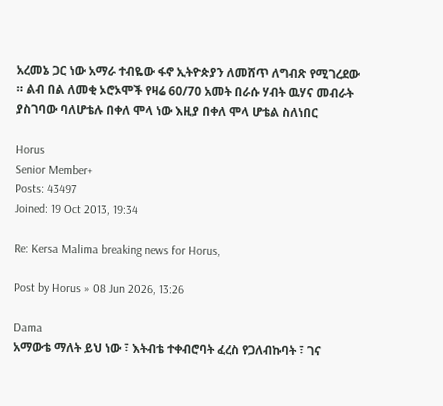አረመኔ ጋር ነው አማራ ተብዬው ፋኖ ኢትዮጵያን ለመሸጥ ለግብጽ የሚገረደው ። ልብ በል ለመቂ ኦሮኦሞች የዛሬ 60/70 አመት በራሱ ሃብት ዉሃና መብራት ያስገባው ባለሆቴሉ በቀለ ሞላ ነው እዚያ በቀለ ሞላ ሆቴል ስለነበር

Horus
Senior Member+
Posts: 43497
Joined: 19 Oct 2013, 19:34

Re: Kersa Malima breaking news for Horus,

Post by Horus » 08 Jun 2026, 13:26

Dama
አማውቴ ማለት ይህ ነው ፣ እትብቴ ተቀብሮባት ፈረስ የጋለብኩባት ፣ ገና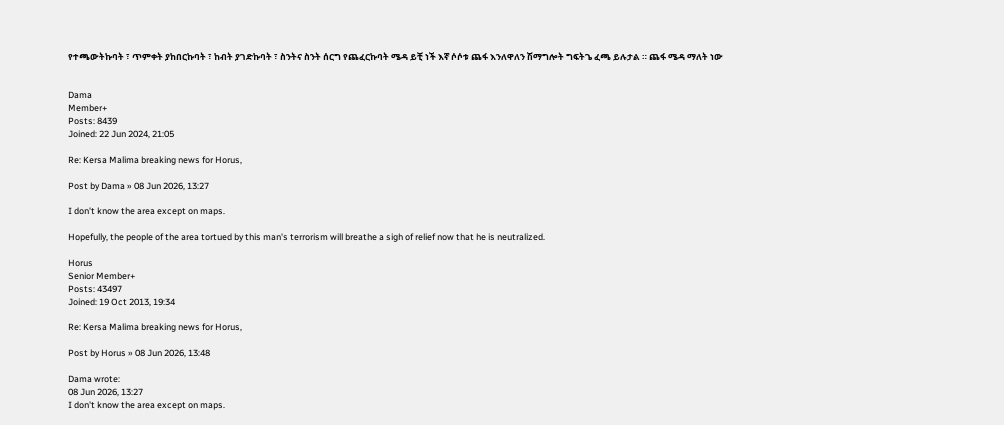የተጫውትኩባት ፣ ጥምቀት ያከበርኩባት ፣ ከብት ያገድኩባት ፣ ስንትና ስንት ሰርግ የጨፈርኩባት ሜዳ ይቺ ነች እኛ ሶሶቱ ጨፋ እንለዋለን ሽማግሎት ግፍትጌ ፈጫ ይሉታል ። ጨፋ ሜዳ ማለት ነው


Dama
Member+
Posts: 8439
Joined: 22 Jun 2024, 21:05

Re: Kersa Malima breaking news for Horus,

Post by Dama » 08 Jun 2026, 13:27

I don't know the area except on maps.

Hopefully, the people of the area tortued by this man's terrorism will breathe a sigh of relief now that he is neutralized.

Horus
Senior Member+
Posts: 43497
Joined: 19 Oct 2013, 19:34

Re: Kersa Malima breaking news for Horus,

Post by Horus » 08 Jun 2026, 13:48

Dama wrote:
08 Jun 2026, 13:27
I don't know the area except on maps.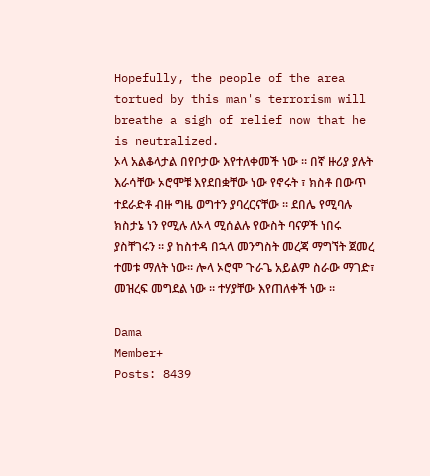Hopefully, the people of the area tortued by this man's terrorism will breathe a sigh of relief now that he is neutralized.
ኦላ አልቆላታል በየቦታው እየተለቀመች ነው ። በኛ ዙሪያ ያሉት እራሳቸው ኦሮሞቹ እየደበቋቸው ነው የኖሩት ፣ ክስቶ በውጥ ተደራድቶ ብዙ ግዜ ወግተን ያባረርናቸው ። ደበሌ የሚባሉ ክስታኔ ነን የሚሉ ለኦላ ሚሰልሉ የውስት ባናዎች ነበሩ ያስቸገሩን ። ያ ከስተዳ በኋላ መንግስት መረጃ ማግኘት ጀመረ ተመቱ ማለት ነው። ሎላ ኦሮሞ ጉራጌ አይልም ስራው ማገድ፣ መዝረፍ መግደል ነው ። ተሃያቸው እየጠለቀች ነው ።

Dama
Member+
Posts: 8439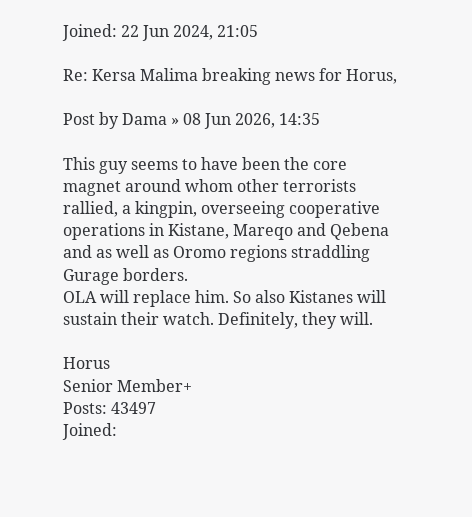Joined: 22 Jun 2024, 21:05

Re: Kersa Malima breaking news for Horus,

Post by Dama » 08 Jun 2026, 14:35

This guy seems to have been the core magnet around whom other terrorists rallied, a kingpin, overseeing cooperative operations in Kistane, Mareqo and Qebena and as well as Oromo regions straddling Gurage borders.
OLA will replace him. So also Kistanes will sustain their watch. Definitely, they will.

Horus
Senior Member+
Posts: 43497
Joined: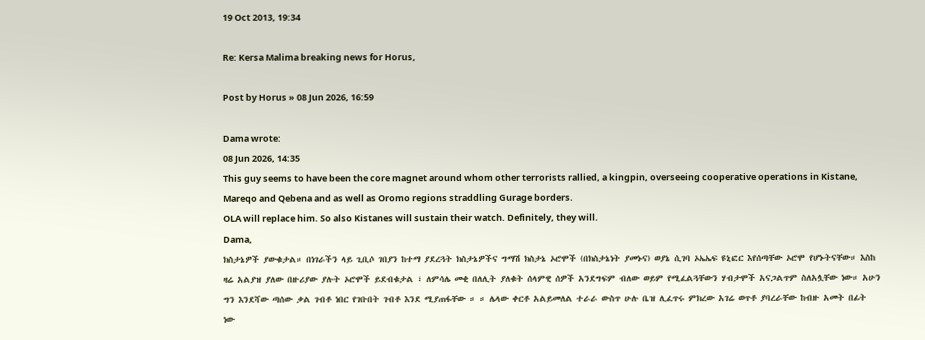19 Oct 2013, 19:34

Re: Kersa Malima breaking news for Horus,

Post by Horus » 08 Jun 2026, 16:59

Dama wrote:
08 Jun 2026, 14:35
This guy seems to have been the core magnet around whom other terrorists rallied, a kingpin, overseeing cooperative operations in Kistane, Mareqo and Qebena and as well as Oromo regions straddling Gurage borders.
OLA will replace him. So also Kistanes will sustain their watch. Definitely, they will.
Dama,
ክስታኔዎች ያውቁታል። በነገራችን ላይ ጊቢሶ ገበያን ከተማ ያደረጓት ክስታኔዎችና ግማሽ ክስታኔ ኦሮሞች (በክስታኔነት ያመኑና) ወያኔ ሲገባ ኦኤኤፍ ዩኒፎር እየሰጣቸው ኦሮሞ የሆኑትናቸው። እስከ ዛሬ አልያዝ ያለው በዙሪያው ያሉት ኦሮሞች ይደብቁታል ፣ ለምሳሌ መቂ በለሊት ያለቁት ሰላምዊ ሰዎች አንደግፍም ብለው ወይም የሚፈልጓቸውን ሃብታሞች አናጋልጥም ስለአሏቸው ነው። አሁን ግን እንደሻው ጣሰው ቃል ገብቶ ነበር የገቡበት ገብቶ እንደ ሚያጠፋቸው ። ። ሌላው ቀርቶ አልይመለል ተራራ ውስጥ ሁሉ ቤዝ ሊፈጥሩ ምክረው አገሬ ወጥቶ ያባረራቸው ከብዙ አመት በፊት ነው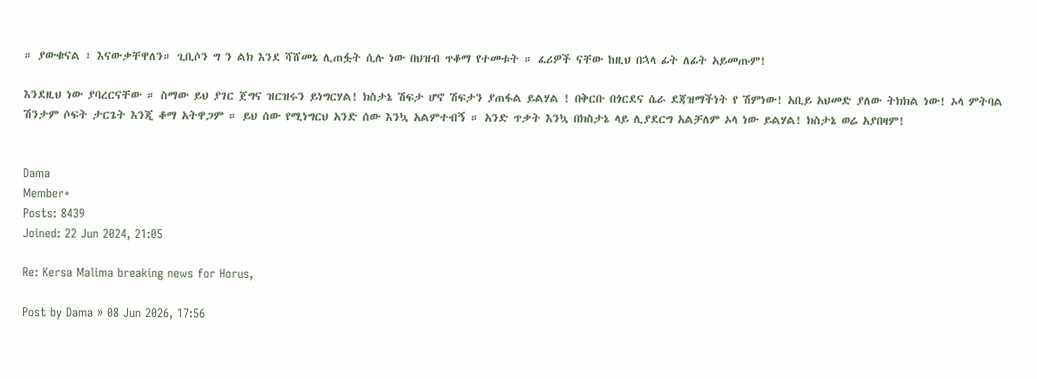። ያውቁናል ፣ እናውቃቸዋለን። ጊቢሶን ግ ን ልክ እንደ ሻሸመኔ ሊጠፏት ሲሉ ነው በህዝብ ጥቆማ የተመቱት ። ፈሪዎች ናቸው ከዚህ በኋላ ፊት ለፊት አይመጡም!

እንደዚህ ነው ያባረርናቸው ። ስማው ይህ ያገር ጀግና ዝርዝሩን ይነግርሃል! ክስታኔ ሽፍታ ሆኖ ሽፍታን ያጠፋል ይልሃል ! በቅርቡ በጎርደና ሴራ ደጃዝማችነት የ ሽምነው! አቢይ አህመድ ያለው ትክክል ነው! ኦላ ምትባል ሽንታም ሶፍት ታርጌት እንጂ ቆማ አትዋጋም ። ይህ ሰው የሚነግርህ አንድ ሰው እንኳ አልምተብኝ ። አንድ ጥቃት እንኳ በክስታኔ ላይ ሊያደርግ አልቻለም ኦላ ነው ይልሃል! ክስታኔ ወሬ አያበዛም!


Dama
Member+
Posts: 8439
Joined: 22 Jun 2024, 21:05

Re: Kersa Malima breaking news for Horus,

Post by Dama » 08 Jun 2026, 17:56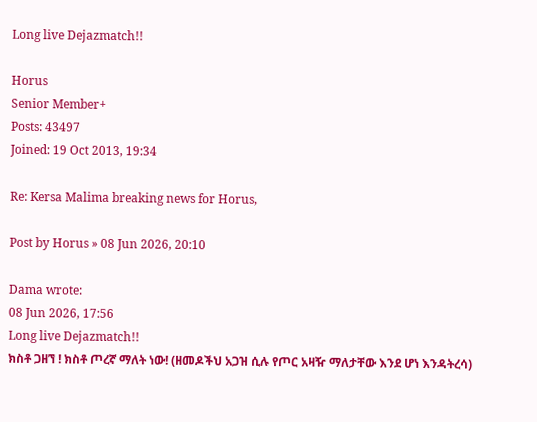Long live Dejazmatch!!

Horus
Senior Member+
Posts: 43497
Joined: 19 Oct 2013, 19:34

Re: Kersa Malima breaking news for Horus,

Post by Horus » 08 Jun 2026, 20:10

Dama wrote:
08 Jun 2026, 17:56
Long live Dejazmatch!!
ክስቶ ጋዘኘ ! ክስቶ ጦረኛ ማለት ነው! (ዘመዶችህ አጋዝ ሲሉ የጦር አዛዥ ማለታቸው እንደ ሆነ እንዳትረሳ)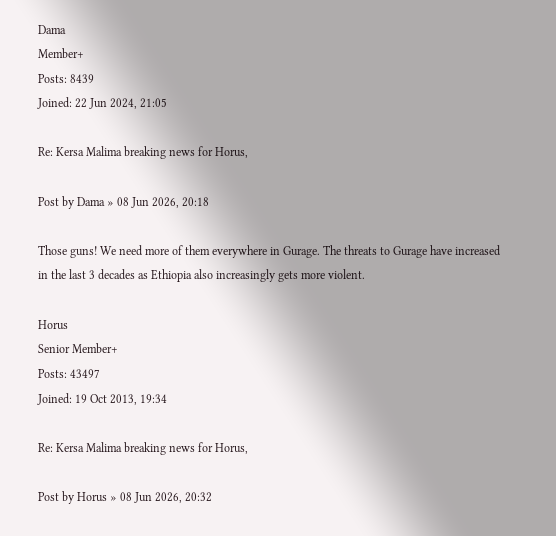Dama
Member+
Posts: 8439
Joined: 22 Jun 2024, 21:05

Re: Kersa Malima breaking news for Horus,

Post by Dama » 08 Jun 2026, 20:18

Those guns! We need more of them everywhere in Gurage. The threats to Gurage have increased in the last 3 decades as Ethiopia also increasingly gets more violent.

Horus
Senior Member+
Posts: 43497
Joined: 19 Oct 2013, 19:34

Re: Kersa Malima breaking news for Horus,

Post by Horus » 08 Jun 2026, 20:32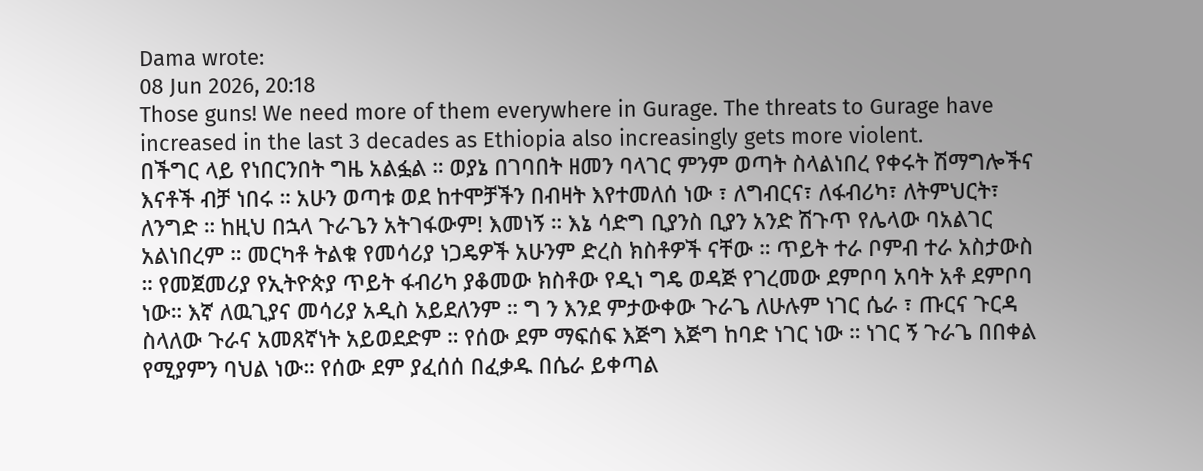Dama wrote:
08 Jun 2026, 20:18
Those guns! We need more of them everywhere in Gurage. The threats to Gurage have increased in the last 3 decades as Ethiopia also increasingly gets more violent.
በችግር ላይ የነበርንበት ግዜ አልፏል ። ወያኔ በገባበት ዘመን ባላገር ምንም ወጣት ስላልነበረ የቀሩት ሽማግሎችና እናቶች ብቻ ነበሩ ። አሁን ወጣቱ ወደ ከተሞቻችን በብዛት እየተመለሰ ነው ፣ ለግብርና፣ ለፋብሪካ፣ ለትምህርት፣ ለንግድ ። ከዚህ በኋላ ጉራጌን አትገፋውም! እመነኝ ። እኔ ሳድግ ቢያንስ ቢያን አንድ ሽጉጥ የሌላው ባአልገር አልነበረም ። መርካቶ ትልቁ የመሳሪያ ነጋዴዎች አሁንም ድረስ ክስቶዎች ናቸው ። ጥይት ተራ ቦምብ ተራ አስታውስ ። የመጀመሪያ የኢትዮጵያ ጥይት ፋብሪካ ያቆመው ክስቶው የዲነ ግዴ ወዳጅ የገረመው ደምቦባ አባት አቶ ደምቦባ ነው። እኛ ለዉጊያና መሳሪያ አዲስ አይደለንም ። ግ ን እንደ ምታውቀው ጉራጌ ለሁሉም ነገር ሴራ ፣ ጡርና ጉርዳ ስላለው ጉራና አመጸኛነት አይወደድም ። የሰው ደም ማፍሰፍ እጅግ እጅግ ከባድ ነገር ነው ። ነገር ኝ ጉራጌ በበቀል የሚያምን ባህል ነው። የሰው ደም ያፈሰሰ በፈቃዱ በሴራ ይቀጣል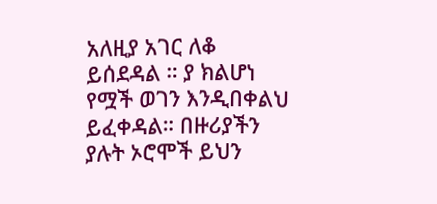አለዚያ አገር ለቆ ይሰደዳል ። ያ ክልሆነ የሟች ወገን እንዲበቀልህ ይፈቀዳል። በዙሪያችን ያሉት ኦሮሞች ይህን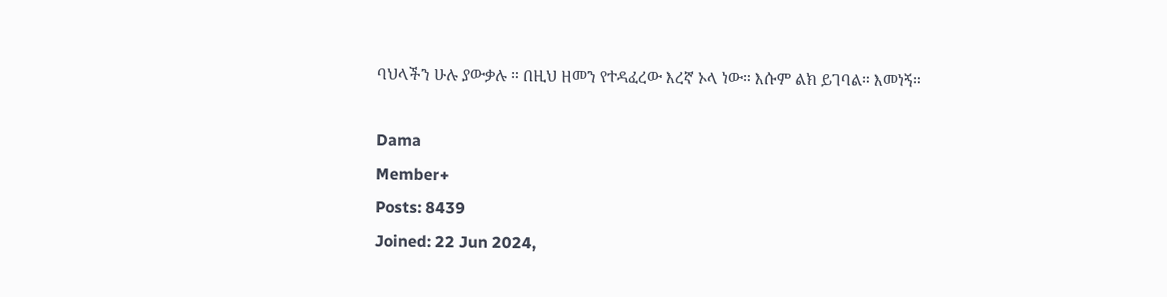ባህላችን ሁሉ ያውቃሉ ። በዚህ ዘመን የተዳፈረው እረኛ ኦላ ነው። እሱም ልክ ይገባል። እመነኝ።

Dama
Member+
Posts: 8439
Joined: 22 Jun 2024,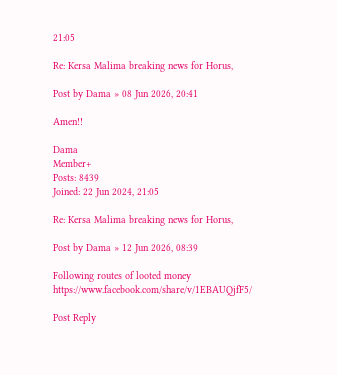21:05

Re: Kersa Malima breaking news for Horus,

Post by Dama » 08 Jun 2026, 20:41

Amen!!

Dama
Member+
Posts: 8439
Joined: 22 Jun 2024, 21:05

Re: Kersa Malima breaking news for Horus,

Post by Dama » 12 Jun 2026, 08:39

Following routes of looted money
https://www.facebook.com/share/v/1EBAUQjfF5/

Post Reply